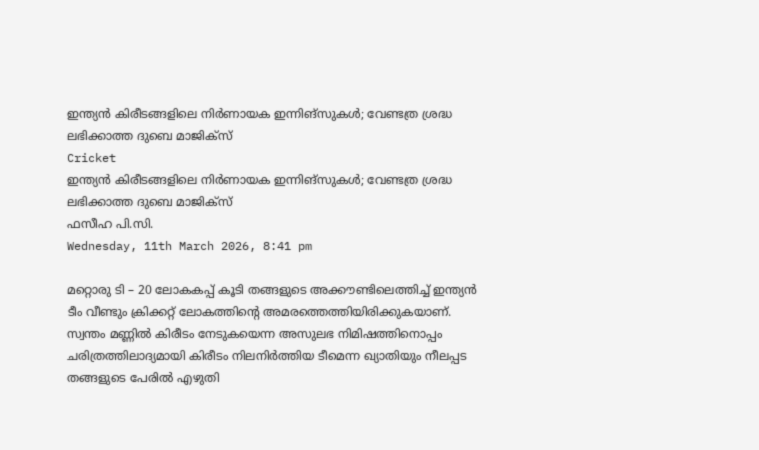ഇന്ത്യന്‍ കിരീടങ്ങളിലെ നിര്‍ണായക ഇന്നിങ്സുകള്‍; വേണ്ടത്ര ശ്രദ്ധ ലഭിക്കാത്ത ദുബെ മാജിക്‌സ്
Cricket
ഇന്ത്യന്‍ കിരീടങ്ങളിലെ നിര്‍ണായക ഇന്നിങ്സുകള്‍; വേണ്ടത്ര ശ്രദ്ധ ലഭിക്കാത്ത ദുബെ മാജിക്‌സ്
ഫസീഹ പി.സി.
Wednesday, 11th March 2026, 8:41 pm

മറ്റൊരു ടി – 20 ലോകകപ്പ് കൂടി തങ്ങളുടെ അക്കൗണ്ടിലെത്തിച്ച് ഇന്ത്യന്‍ ടീം വീണ്ടും ക്രിക്കറ്റ് ലോകത്തിന്റെ അമരത്തെത്തിയിരിക്കുകയാണ്. സ്വന്തം മണ്ണില്‍ കിരീടം നേടുകയെന്ന അസുലഭ നിമിഷത്തിനൊപ്പം ചരിത്രത്തിലാദ്യമായി കിരീടം നിലനിര്‍ത്തിയ ടീമെന്ന ഖ്യാതിയും നീലപ്പട തങ്ങളുടെ പേരിൽ എഴുതി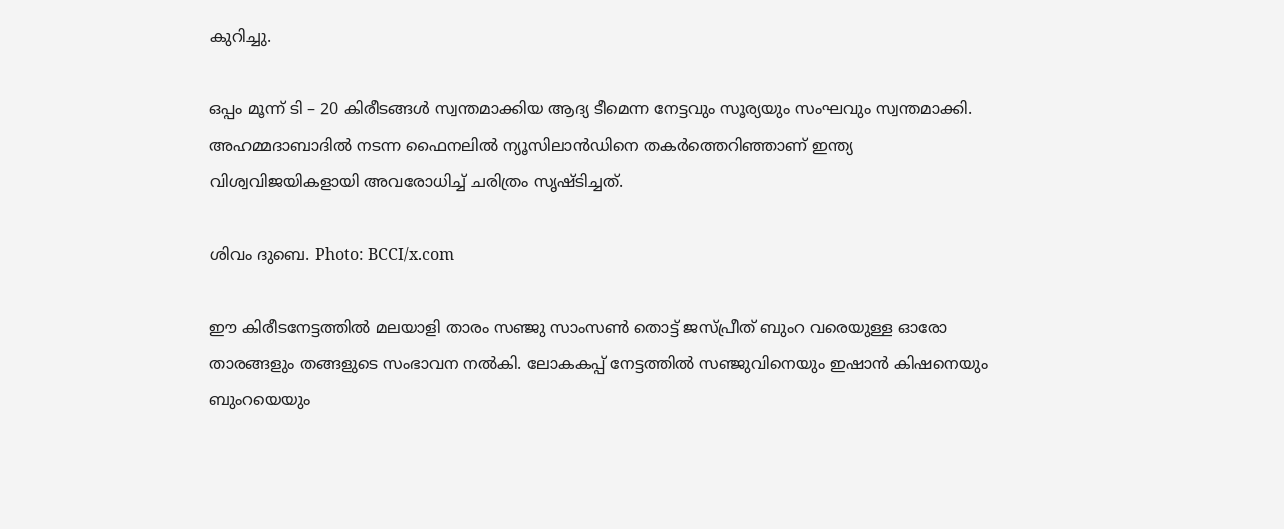കുറിച്ചു.

ഒപ്പം മൂന്ന് ടി – 20 കിരീടങ്ങള്‍ സ്വന്തമാക്കിയ ആദ്യ ടീമെന്ന നേട്ടവും സൂര്യയും സംഘവും സ്വന്തമാക്കി. അഹമ്മദാബാദില്‍ നടന്ന ഫൈനലില്‍ ന്യൂസിലാന്‍ഡിനെ തകര്‍ത്തെറിഞ്ഞാണ് ഇന്ത്യ വിശ്വവിജയികളായി അവരോധിച്ച് ചരിത്രം സൃഷ്ടിച്ചത്.

ശിവം ദുബെ. Photo: BCCI/x.com

ഈ കിരീടനേട്ടത്തില്‍ മലയാളി താരം സഞ്ജു സാംസണ്‍ തൊട്ട് ജസ്പ്രീത് ബുംറ വരെയുള്ള ഓരോ താരങ്ങളും തങ്ങളുടെ സംഭാവന നല്‍കി. ലോകകപ്പ് നേട്ടത്തില്‍ സഞ്ജുവിനെയും ഇഷാന്‍ കിഷനെയും ബുംറയെയും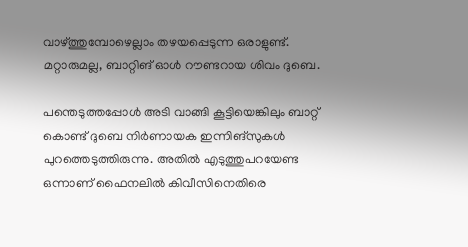വാഴ്ത്തുമ്പോഴെല്ലാം തഴയപ്പെടുന്ന ഒരാളുണ്ട്. മറ്റാരുമല്ല, ബാറ്റിങ് ഓള്‍ റൗണ്ടറായ ശിവം ദുബെ.

പന്തെടുത്തപ്പോള്‍ അടി വാങ്ങി കൂട്ടിയെങ്കിലും ബാറ്റ് കൊണ്ട് ദുബെ നിര്‍ണായക ഇന്നിങ്സുകള്‍ പുറത്തെടുത്തിരുന്നു. അതില്‍ എടുത്തുപറയേണ്ട ഒന്നാണ് ഫൈനലില്‍ കിവീസിനെതിരെ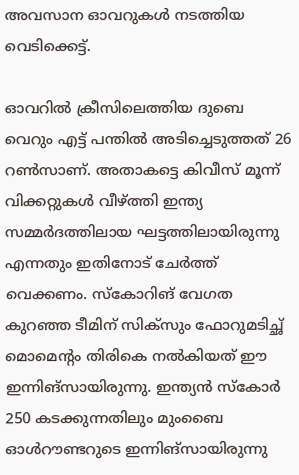അവസാന ഓവറുകള്‍ നടത്തിയ വെടിക്കെട്ട്.

ഓവറില്‍ ക്രീസിലെത്തിയ ദുബെ വെറും എട്ട് പന്തില്‍ അടിച്ചെടുത്തത് 26 റണ്‍സാണ്. അതാകട്ടെ കിവീസ് മൂന്ന് വിക്കറ്റുകള്‍ വീഴ്ത്തി ഇന്ത്യ സമ്മര്‍ദത്തിലായ ഘട്ടത്തിലായിരുന്നു എന്നതും ഇതിനോട് ചേര്‍ത്ത് വെക്കണം. സ്‌കോറിങ് വേഗത കുറഞ്ഞ ടീമിന് സിക്സും ഫോറുമടിച്ഛ് മൊമെന്റം തിരികെ നല്‍കിയത് ഈ ഇന്നിങ്സായിരുന്നു. ഇന്ത്യന്‍ സ്‌കോര്‍ 250 കടക്കുന്നതിലും മുംബൈ ഓള്‍റൗണ്ടറുടെ ഇന്നിങ്‌സായിരുന്നു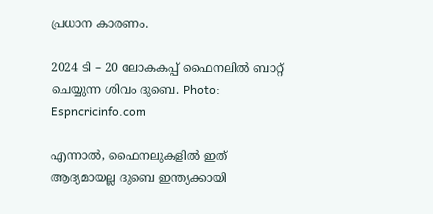പ്രധാന കാരണം.

2024 ടി – 20 ലോകകപ്പ് ഫൈനലിൽ ബാറ്റ് ചെയ്യുന്ന ശിവം ദുബെ. Photo: Espncricinfo.com

എന്നാല്‍, ഫൈനലുകളില്‍ ഇത് ആദ്യമായല്ല ദുബെ ഇന്ത്യക്കായി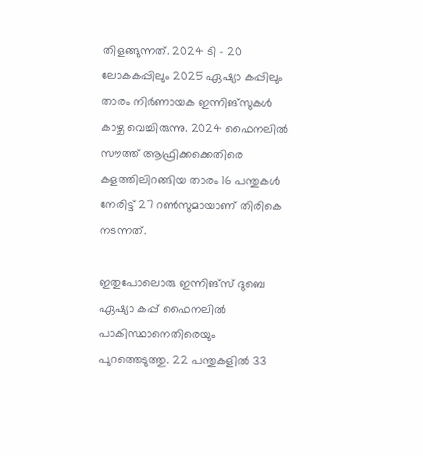തിളങ്ങുന്നത്. 2024 ടി – 20 ലോകകപ്പിലും 2025 ഏഷ്യാ കപ്പിലും താരം നിര്‍ണായക ഇന്നിങ്സുകള്‍ കാഴ്ച വെച്ചിരുന്നു. 2024 ഫൈനലില്‍ സൗത്ത് ആഫ്രിക്കക്കെതിരെ കളത്തിലിറങ്ങിയ താരം 16 പന്തുകള്‍ നേരിട്ട് 27 റണ്‍സുമായാണ് തിരികെ നടന്നത്.

ഇതുപോലൊരു ഇന്നിങ്സ് ദുബെ ഏഷ്യാ കപ്പ് ഫൈനലില്‍ പാകിസ്ഥാനെതിരെയും പുറത്തെടുത്തു. 22 പന്തുകളില്‍ 33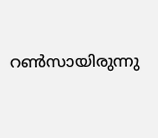റണ്‍സായിരുന്നു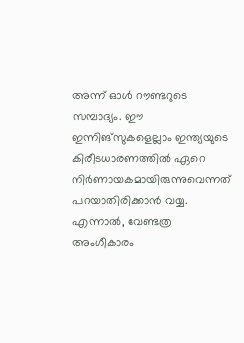അന്ന് ഓള്‍ റൗണ്ടറുടെ സമ്പാദ്യം. ഈ ഇന്നിങ്സുകളെല്ലാം ഇന്ത്യയുടെ കിരീടധാരണത്തിൽ ഏറെ നിര്‍ണായകമായിരുന്നുവെന്നത് പറയാതിരിക്കാന്‍ വയ്യ. എന്നാല്‍, വേണ്ടത്ര അംഗീകാരം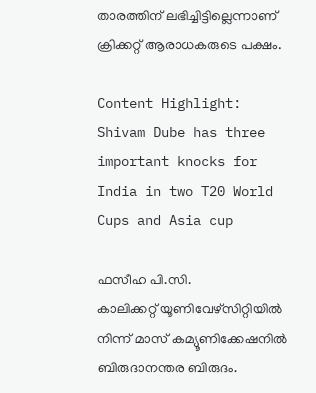താരത്തിന് ലഭിച്ചിട്ടില്ലെന്നാണ് ക്രിക്കറ്റ് ആരാധകരുടെ പക്ഷം.

Content Highlight: Shivam Dube has three important knocks for India in two T20 World Cups and Asia cup

ഫസീഹ പി.സി.
കാലിക്കറ്റ് യൂണിവേഴ്‌സിറ്റിയില്‍ നിന്ന് മാസ് കമ്യൂണിക്കേഷനില്‍ ബിരുദാനന്തര ബിരുദം.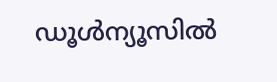ഡൂള്‍ന്യൂസില്‍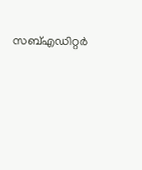സബ്എഡിറ്റര്‍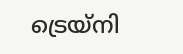ട്രെയ്‌നി